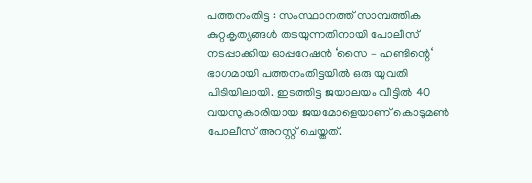പത്തനംതിട്ട : സംസ്ഥാനത്ത് സാമ്പത്തിക കുറ്റകൃത്യങ്ങൾ തടയുന്നതിനായി പോലീസ് നടപ്പാക്കിയ ഓപ്പറേഷൻ ‘സൈ – ഹണ്ടിന്റെ‘ ഭാഗമായി പത്തനംതിട്ടയിൽ ഒരു യുവതി പിടിയിലായി. ഇടത്തിട്ട ജയാലയം വീട്ടിൽ 40 വയസുകാരിയായ ജയമോളെയാണ് കൊടുമൺ പോലീസ് അറസ്റ്റ് ചെയ്തത്.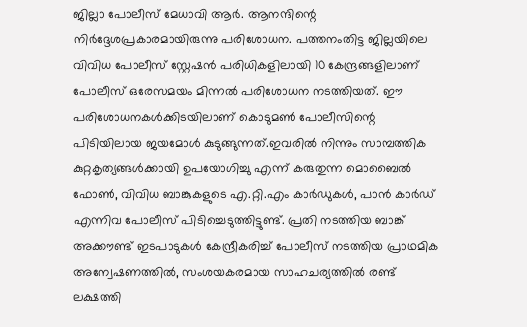ജില്ലാ പോലീസ് മേധാവി ആർ. ആനന്ദിന്റെ നിർദ്ദേശപ്രകാരമായിരുന്നു പരിശോധന. പത്തനംതിട്ട ജില്ലയിലെ വിവിധ പോലീസ് സ്റ്റേഷൻ പരിധികളിലായി 10 കേന്ദ്രങ്ങളിലാണ് പോലീസ് ഒരേസമയം മിന്നൽ പരിശോധന നടത്തിയത്. ഈ പരിശോധനകൾക്കിടയിലാണ് കൊടുമൺ പോലീസിന്റെ പിടിയിലായ ജയമോൾ കുടുങ്ങുന്നത്.ഇവരിൽ നിന്നും സാമ്പത്തിക കുറ്റകൃത്യങ്ങൾക്കായി ഉപയോഗിച്ചു എന്ന് കരുതുന്ന മൊബൈൽ ഫോൺ, വിവിധ ബാങ്കുകളുടെ എ.റ്റി.എം കാർഡുകൾ, പാൻ കാർഡ് എന്നിവ പോലീസ് പിടിച്ചെടുത്തിട്ടുണ്ട്. പ്രതി നടത്തിയ ബാങ്ക് അക്കൗണ്ട് ഇടപാടുകൾ കേന്ദ്രീകരിച്ച് പോലീസ് നടത്തിയ പ്രാഥമിക അന്വേഷണത്തിൽ, സംശയകരമായ സാഹചര്യത്തിൽ രണ്ട് ലക്ഷത്തി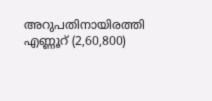അറുപതിനായിരത്തി എണ്ണൂറ് (2,60,800)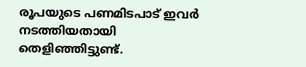രൂപയുടെ പണമിടപാട് ഇവർ നടത്തിയതായി തെളിഞ്ഞിട്ടുണ്ട്.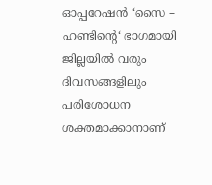ഓപ്പറേഷൻ ‘സൈ – ഹണ്ടിന്റെ‘ ഭാഗമായി ജില്ലയിൽ വരും ദിവസങ്ങളിലും പരിശോധന ശക്തമാക്കാനാണ്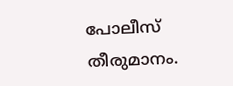പോലീസ് തീരുമാനം.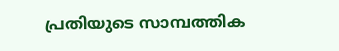പ്രതിയുടെ സാമ്പത്തിക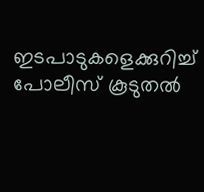ഇടപാടുകളെക്കുറിച്ച് പോലീസ് കൂടുതൽ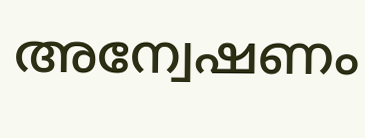അന്വേഷണം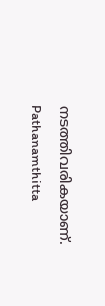നടത്തിവരികയാണ്.
Pathanamthitta